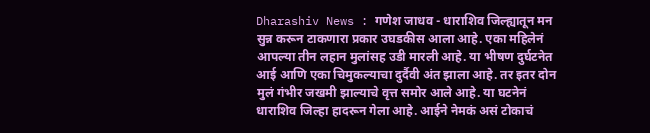Dharashiv News : गणेश जाधव - धाराशिव जिल्ह्यातून मन सुन्न करून टाकणारा प्रकार उघडकीस आला आहे. एका महिलेनं आपल्या तीन लहान मुलांसह उडी मारली आहे. या भीषण दुर्घटनेत आई आणि एका चिमुकल्याचा दुर्दैवी अंत झाला आहे. तर इतर दोन मुलं गंभीर जखमी झाल्याचे वृत्त समोर आले आहे. या घटनेनं धाराशिव जिल्हा हादरून गेला आहे. आईने नेमकं असं टोकाचं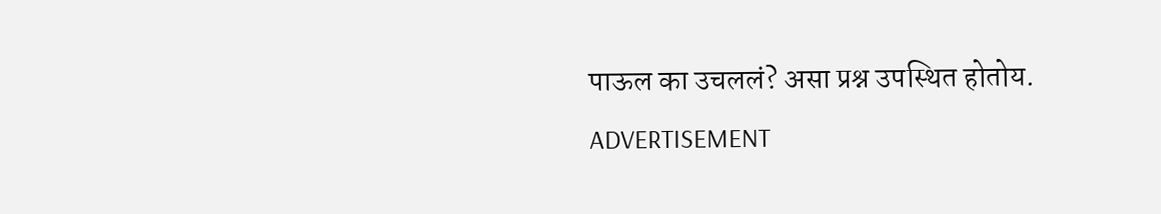पाऊल का उचललं? असा प्रश्न उपस्थित होतोय.
ADVERTISEMENT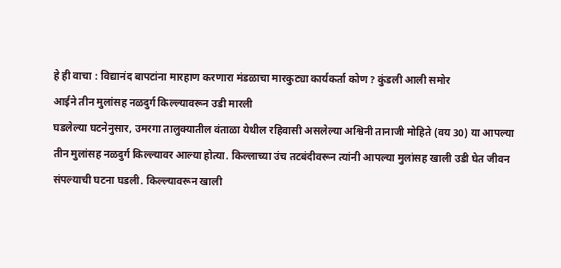हे ही वाचा : विद्यानंद बापटांना मारहाण करणारा मंडळाचा मारकुट्या कार्यकर्ता कोण? कुंडली आली समोर
आईने तीन मुलांसह नळदुर्ग किल्ल्यावरून उडी मारली
घडलेल्या घटनेनुसार, उमरगा तालुक्यातील वंताळा येथील रहिवासी असलेल्या अश्विनी तानाजी मोहिते (वय 30) या आपल्या तीन मुलांसह नळदुर्ग किल्ल्यावर आल्या होत्या. किल्लाच्या उंच तटबंदीवरून त्यांनी आपल्या मुलांसह खाली उडी घेत जीवन संपल्याची घटना घडली. किल्ल्यावरून खाली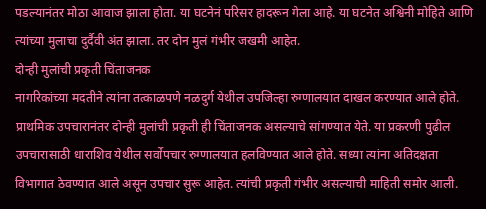पडल्यानंतर मोठा आवाज झाला होता. या घटनेनं परिसर हादरून गेला आहे. या घटनेत अश्विनी मोहिते आणि त्यांच्या मुलाचा दुर्दैवी अंत झाला. तर दोन मुलं गंभीर जखमी आहेत.
दोन्ही मुलांची प्रकृती चिंताजनक
नागरिकांच्या मदतीने त्यांना तत्काळपणे नळदुर्ग येथील उपजिल्हा रुग्णालयात दाखल करण्यात आले होते. प्राथमिक उपचारानंतर दोन्ही मुलांची प्रकृती ही चिंताजनक असल्याचे सांगण्यात येते. या प्रकरणी पुढील उपचारासाठी धाराशिव येथील सर्वोपचार रुग्णालयात हलविण्यात आले होते. सध्या त्यांना अतिदक्षता विभागात ठेवण्यात आले असून उपचार सुरू आहेत. त्यांची प्रकृती गंभीर असल्याची माहिती समोर आली.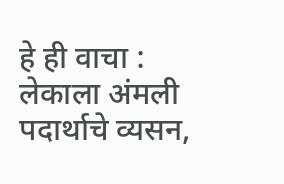हे ही वाचा : लेकाला अंमली पदार्थाचे व्यसन,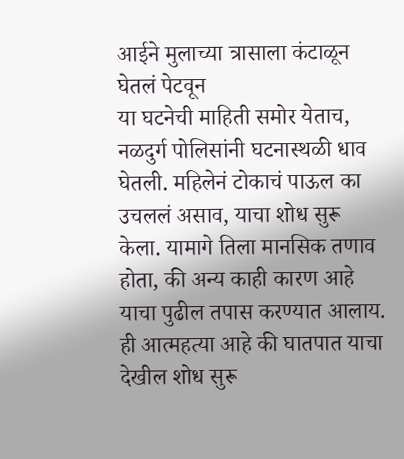आईने मुलाच्या त्रासाला कंटाळून घेतलं पेटवून
या घटनेची माहिती समोर येताच, नळदुर्ग पोलिसांनी घटनास्थळी धाव घेतली. महिलेनं टोकाचं पाऊल का उचललं असाव, याचा शोध सुरू केला. यामागे तिला मानसिक तणाव होता, की अन्य काही कारण आहे याचा पुढील तपास करण्यात आलाय. ही आत्महत्या आहे की घातपात याचा देखील शोध सुरू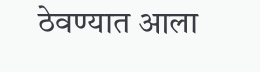ठेवण्यात आला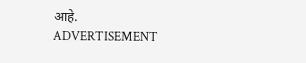आहे.
ADVERTISEMENT